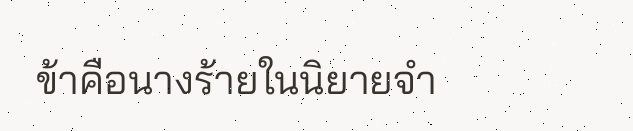ข้าคือนางร้ายในนิยายจำ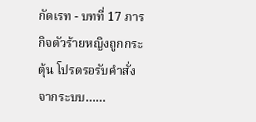กัดเรท - บทที่ 17 ภารกิจตัวร้ายหญิงถูกกระตุ้น โปรดรอรับคำสั่งจากระบบ……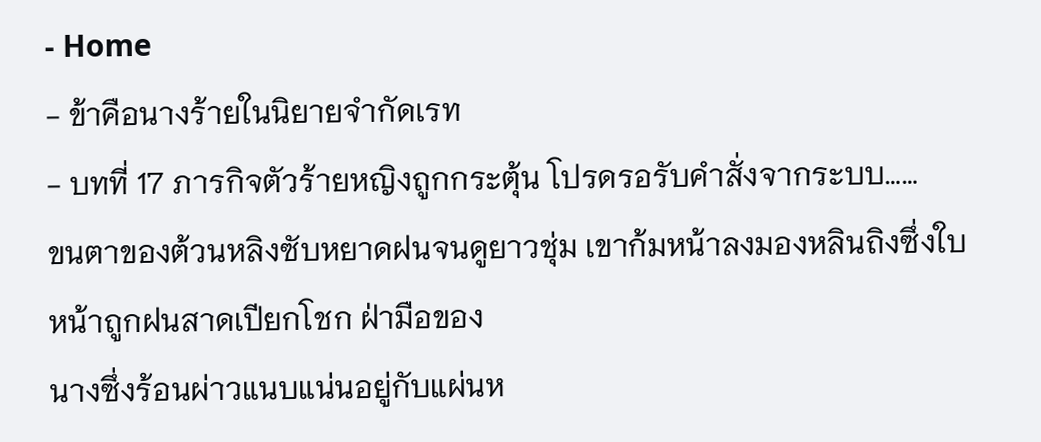- Home
- ข้าคือนางร้ายในนิยายจำกัดเรท
- บทที่ 17 ภารกิจตัวร้ายหญิงถูกกระตุ้น โปรดรอรับคำสั่งจากระบบ……
ขนตาของต้วนหลิงซับหยาดฝนจนดูยาวชุ่ม เขาก้มหน้าลงมองหลินถิงซึ่งใบหน้าถูกฝนสาดเปียกโชก ฝ่ามือของ
นางซึ่งร้อนผ่าวแนบแน่นอยู่กับแผ่นห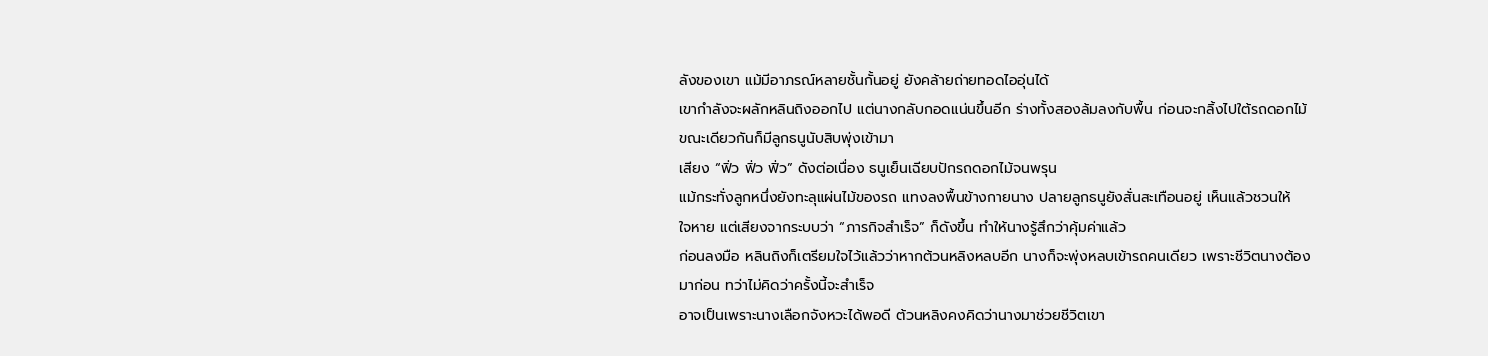ลังของเขา แม้มีอาภรณ์หลายชั้นกั้นอยู่ ยังคล้ายถ่ายทอดไออุ่นได้
เขากำลังจะผลักหลินถิงออกไป แต่นางกลับกอดแน่นขึ้นอีก ร่างทั้งสองล้มลงกับพื้น ก่อนจะกลิ้งไปใต้รถดอกไม้
ขณะเดียวกันก็มีลูกธนูนับสิบพุ่งเข้ามา
เสียง “ฟิ่ว ฟิ่ว ฟิ่ว” ดังต่อเนื่อง ธนูเย็นเฉียบปักรถดอกไม้จนพรุน
แม้กระทั่งลูกหนึ่งยังทะลุแผ่นไม้ของรถ แทงลงพื้นข้างกายนาง ปลายลูกธนูยังสั่นสะเทือนอยู่ เห็นแล้วชวนให้
ใจหาย แต่เสียงจากระบบว่า “ภารกิจสำเร็จ” ก็ดังขึ้น ทำให้นางรู้สึกว่าคุ้มค่าแล้ว
ก่อนลงมือ หลินถิงก็เตรียมใจไว้แล้วว่าหากต้วนหลิงหลบอีก นางก็จะพุ่งหลบเข้ารถคนเดียว เพราะชีวิตนางต้อง
มาก่อน ทว่าไม่คิดว่าครั้งนี้จะสำเร็จ
อาจเป็นเพราะนางเลือกจังหวะได้พอดี ต้วนหลิงคงคิดว่านางมาช่วยชีวิตเขา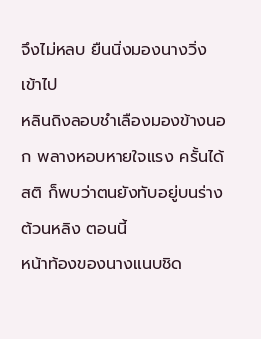จึงไม่หลบ ยืนนิ่งมองนางวิ่งเข้าไป
หลินถิงลอบชำเลืองมองข้างนอก พลางหอบหายใจแรง ครั้นได้สติ ก็พบว่าตนยังทับอยู่บนร่างต้วนหลิง ตอนนี้
หน้าท้องของนางแนบชิด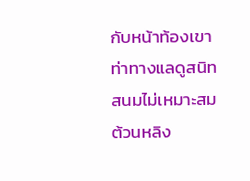กับหน้าท้องเขา ท่าทางแลดูสนิทสนมไม่เหมาะสม
ต้วนหลิง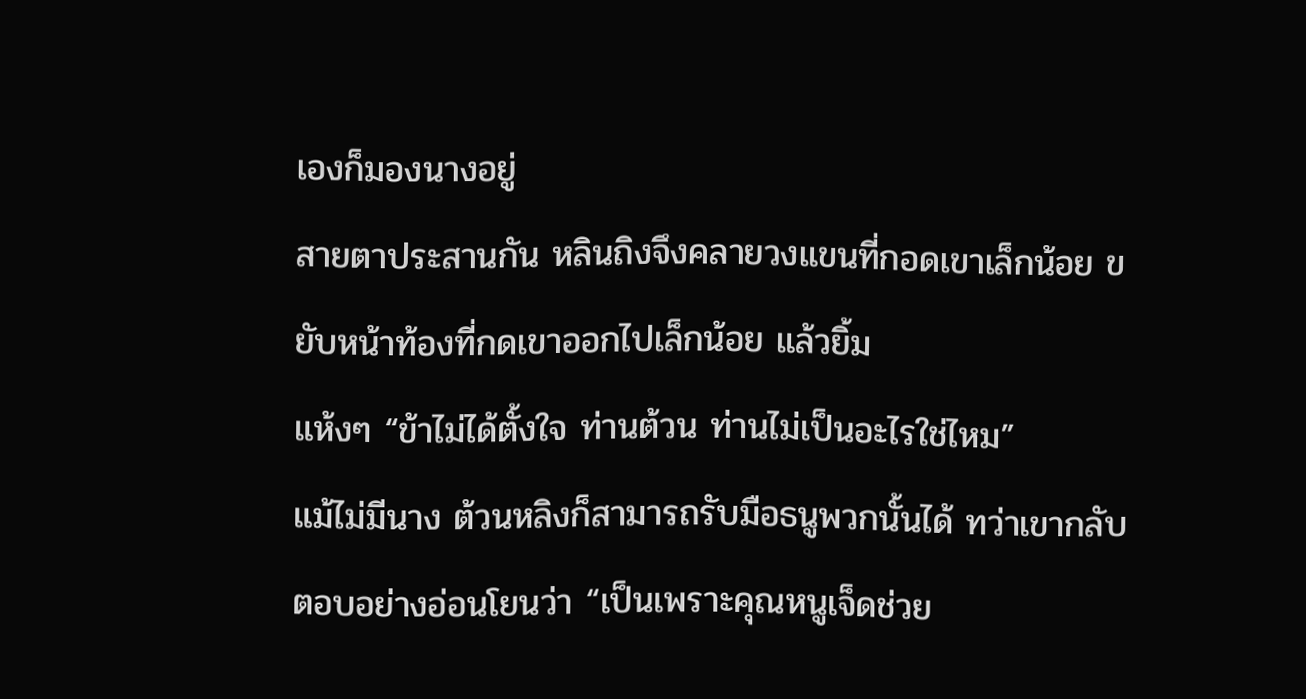เองก็มองนางอยู่
สายตาประสานกัน หลินถิงจึงคลายวงแขนที่กอดเขาเล็กน้อย ขยับหน้าท้องที่กดเขาออกไปเล็กน้อย แล้วยิ้ม
แห้งๆ “ข้าไม่ได้ตั้งใจ ท่านต้วน ท่านไม่เป็นอะไรใช่ไหม”
แม้ไม่มีนาง ต้วนหลิงก็สามารถรับมือธนูพวกนั้นได้ ทว่าเขากลับตอบอย่างอ่อนโยนว่า “เป็นเพราะคุณหนูเจ็ดช่วย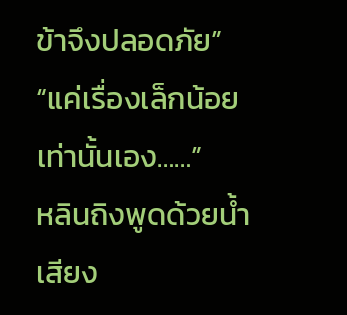ข้าจึงปลอดภัย”
“แค่เรื่องเล็กน้อยเท่านั้นเอง……”
หลินถิงพูดด้วยน้ำเสียง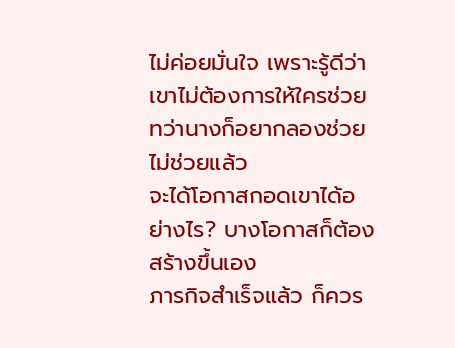ไม่ค่อยมั่นใจ เพราะรู้ดีว่าเขาไม่ต้องการให้ใครช่วย ทว่านางก็อยากลองช่วย ไม่ช่วยแล้ว
จะได้โอกาสกอดเขาได้อย่างไร? บางโอกาสก็ต้องสร้างขึ้นเอง
ภารกิจสำเร็จแล้ว ก็ควร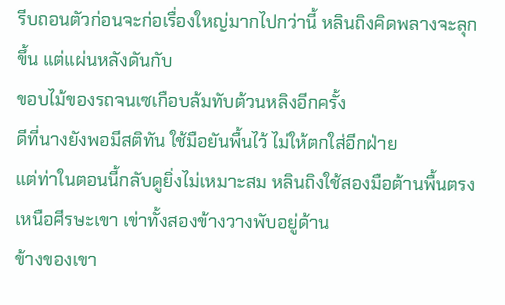รีบถอนตัวก่อนจะก่อเรื่องใหญ่มากไปกว่านี้ หลินถิงคิดพลางจะลุกขึ้น แต่แผ่นหลังดันกับ
ขอบไม้ของรถจนเซเกือบล้มทับต้วนหลิงอีกครั้ง
ดีที่นางยังพอมีสติทัน ใช้มือยันพื้นไว้ ไม่ให้ตกใส่อีกฝ่าย
แต่ท่าในตอนนี้กลับดูยิ่งไม่เหมาะสม หลินถิงใช้สองมือต้านพื้นตรงเหนือศีรษะเขา เข่าทั้งสองข้างวางพับอยู่ด้าน
ข้างของเขา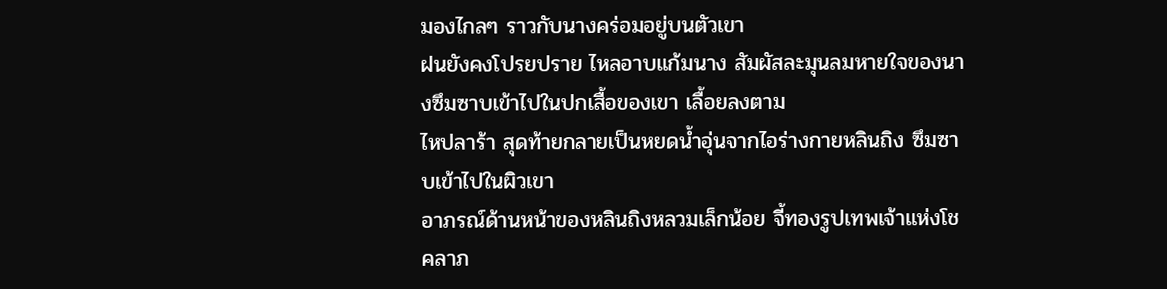มองไกลๆ ราวกับนางคร่อมอยู่บนตัวเขา
ฝนยังคงโปรยปราย ไหลอาบแก้มนาง สัมผัสละมุนลมหายใจของนางซึมซาบเข้าไปในปกเสื้อของเขา เลื้อยลงตาม
ไหปลาร้า สุดท้ายกลายเป็นหยดน้ำอุ่นจากไอร่างกายหลินถิง ซึมซาบเข้าไปในผิวเขา
อาภรณ์ด้านหน้าของหลินถิงหลวมเล็กน้อย จี้ทองรูปเทพเจ้าแห่งโชคลาภ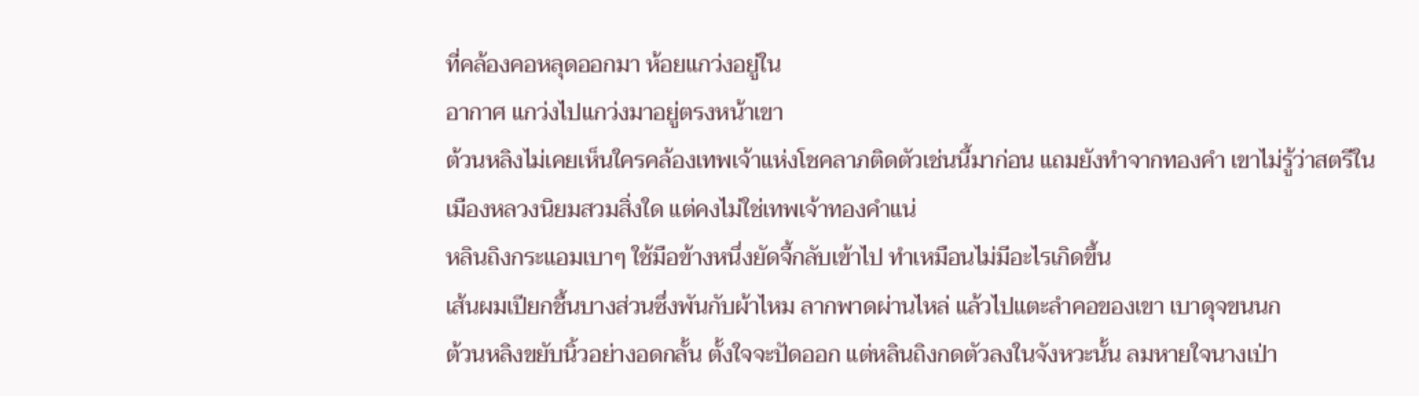ที่คล้องคอหลุดออกมา ห้อยแกว่งอยู่ใน
อากาศ แกว่งไปแกว่งมาอยู่ตรงหน้าเขา
ต้วนหลิงไม่เคยเห็นใครคล้องเทพเจ้าแห่งโชคลาภติดตัวเช่นนี้มาก่อน แถมยังทำจากทองคำ เขาไม่รู้ว่าสตรีใน
เมืองหลวงนิยมสวมสิ่งใด แต่คงไม่ใช่เทพเจ้าทองคำแน่
หลินถิงกระแอมเบาๆ ใช้มือข้างหนึ่งยัดจี้กลับเข้าไป ทำเหมือนไม่มีอะไรเกิดขึ้น
เส้นผมเปียกชื้นบางส่วนซึ่งพันกับผ้าไหม ลากพาดผ่านไหล่ แล้วไปแตะลำคอของเขา เบาดุจขนนก
ต้วนหลิงขยับนิ้วอย่างอดกลั้น ตั้งใจจะปัดออก แต่หลินถิงกดตัวลงในจังหวะนั้น ลมหายใจนางเป่า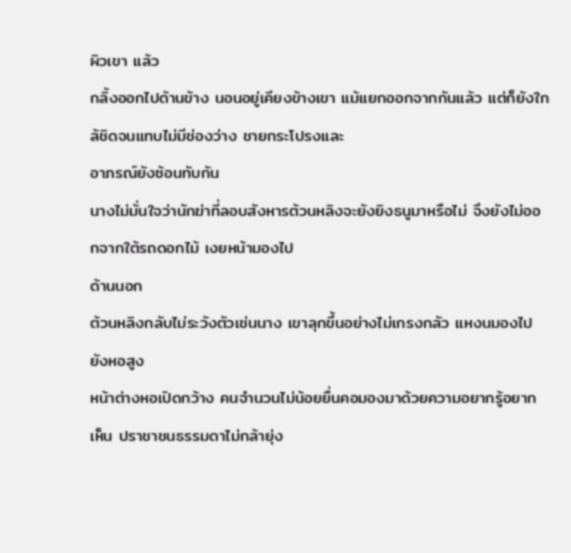ผิวเขา แล้ว
กลิ้งออกไปด้านข้าง นอนอยู่เคียงข้างเขา แม้แยกออกจากกันแล้ว แต่ก็ยังใกล้ชิดจนแทบไม่มีช่องว่าง ชายกระโปรงและ
อาภรณ์ยังซ้อนทับกัน
นางไม่มั่นใจว่านักฆ่าที่ลอบสังหารต้วนหลิงจะยังยิงธนูมาหรือไม่ จึงยังไม่ออกจากใต้รถดอกไม้ เงยหน้ามองไป
ด้านนอก
ต้วนหลิงกลับไม่ระวังตัวเช่นนาง เขาลุกขึ้นอย่างไม่เกรงกลัว แหงนมองไปยังหอสูง
หน้าต่างหอเปิดกว้าง คนจำนวนไม่น้อยยื่นคอมองมาด้วยความอยากรู้อยากเห็น ปราชาชนธรรมดาไม่กล้ายุ่ง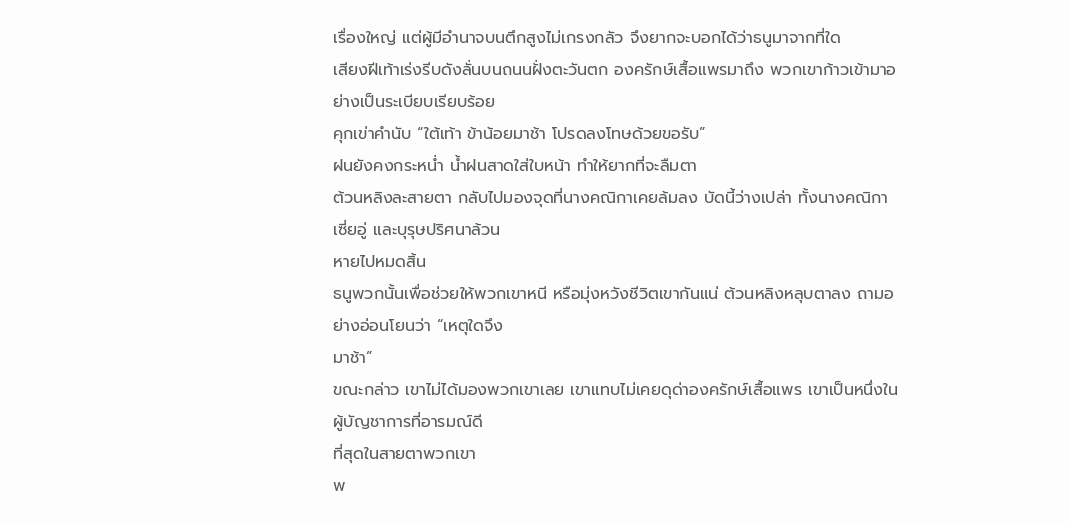เรื่องใหญ่ แต่ผู้มีอำนาจบนตึกสูงไม่เกรงกลัว จึงยากจะบอกได้ว่าธนูมาจากที่ใด
เสียงฝีเท้าเร่งรีบดังลั่นบนถนนฝั่งตะวันตก องครักษ์เสื้อแพรมาถึง พวกเขาก้าวเข้ามาอย่างเป็นระเบียบเรียบร้อย
คุกเข่าคำนับ “ใต้เท้า ข้าน้อยมาช้า โปรดลงโทษด้วยขอรับ”
ฝนยังคงกระหน่ำ น้ำฝนสาดใส่ใบหน้า ทำให้ยากที่จะลืมตา
ต้วนหลิงละสายตา กลับไปมองจุดที่นางคณิกาเคยล้มลง บัดนี้ว่างเปล่า ทั้งนางคณิกา เซี่ยอู่ และบุรุษปริศนาล้วน
หายไปหมดสิ้น
ธนูพวกนั้นเพื่อช่วยให้พวกเขาหนี หรือมุ่งหวังชีวิตเขากันแน่ ต้วนหลิงหลุบตาลง ถามอย่างอ่อนโยนว่า “เหตุใดจึง
มาช้า”
ขณะกล่าว เขาไม่ได้มองพวกเขาเลย เขาแทบไม่เคยดุด่าองครักษ์เสื้อแพร เขาเป็นหนึ่งในผู้บัญชาการที่อารมณ์ดี
ที่สุดในสายตาพวกเขา
พ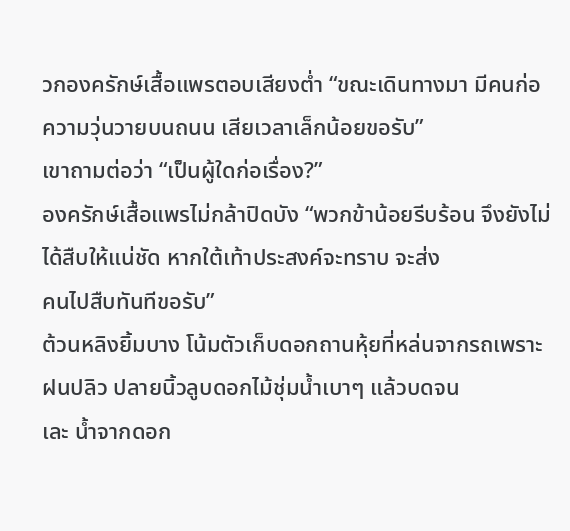วกองครักษ์เสื้อแพรตอบเสียงต่ำ “ขณะเดินทางมา มีคนก่อความวุ่นวายบนถนน เสียเวลาเล็กน้อยขอรับ”
เขาถามต่อว่า “เป็นผู้ใดก่อเรื่อง?”
องครักษ์เสื้อแพรไม่กล้าปิดบัง “พวกข้าน้อยรีบร้อน จึงยังไม่ได้สืบให้แน่ชัด หากใต้เท้าประสงค์จะทราบ จะส่ง
คนไปสืบทันทีขอรับ”
ต้วนหลิงยิ้มบาง โน้มตัวเก็บดอกถานหุ้ยที่หล่นจากรถเพราะฝนปลิว ปลายนิ้วลูบดอกไม้ชุ่มน้ำเบาๆ แล้วบดจน
เละ น้ำจากดอก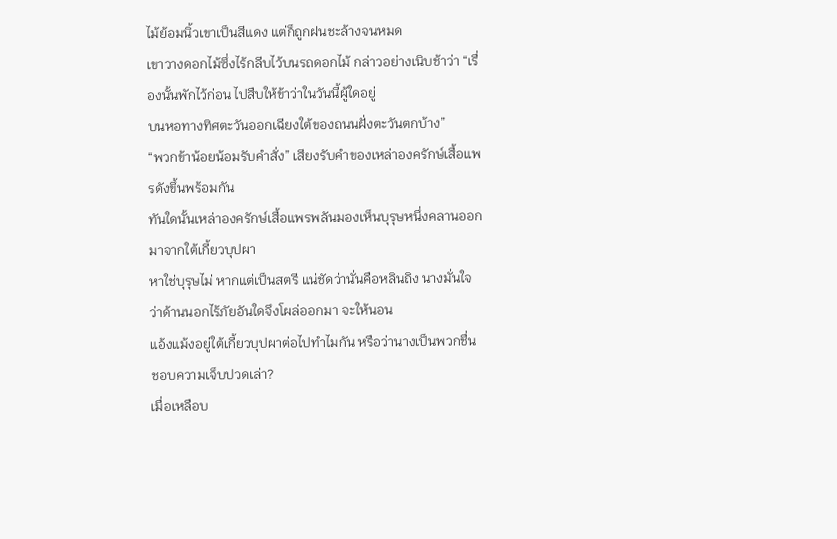ไม้ย้อมนิ้วเขาเป็นสีแดง แต่ก็ถูกฝนชะล้างจนหมด
เขาวางดอกไม้ซึ่งไร้กลีบไว้บนรถดอกไม้ กล่าวอย่างเนิบช้าว่า “เรื่องนั้นพักไว้ก่อน ไปสืบให้ข้าว่าในวันนี้ผู้ใดอยู่
บนหอทางทิศตะวันออกเฉียงใต้ของถนนฝั่งตะวันตกบ้าง”
“พวกข้าน้อยน้อมรับคำสั่ง” เสียงรับคำของเหล่าองครักษ์เสื้อแพรดังขึ้นพร้อมกัน
ทันใดนั้นเหล่าองครักษ์เสื้อแพรพลันมองเห็นบุรุษหนึ่งคลานออกมาจากใต้เกี้ยวบุปผา
หาใช่บุรุษไม่ หากแต่เป็นสตรี แน่ชัดว่านั่นคือหลินถิง นางมั่นใจว่าด้านนอกไร้ภัยอันใดจึงโผล่ออกมา จะให้นอน
แอ้งแม้งอยู่ใต้เกี้ยวบุปผาต่อไปทำไมกัน หรือว่านางเป็นพวกชื่นชอบความเจ็บปวดเล่า?
เมื่อเหลือบ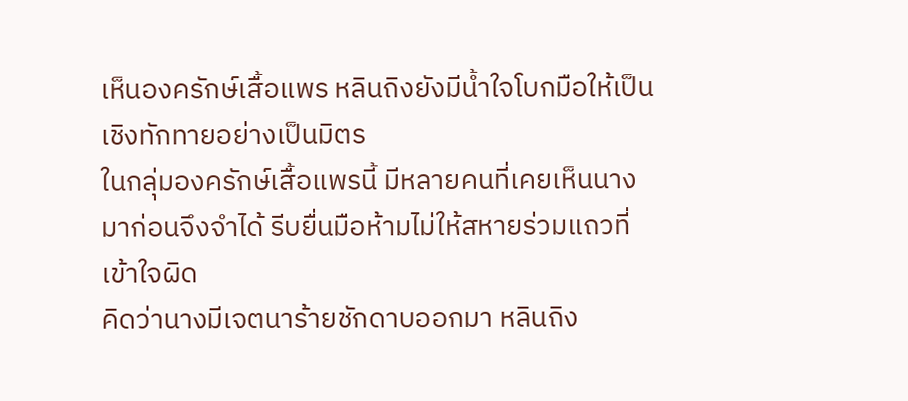เห็นองครักษ์เสื้อแพร หลินถิงยังมีน้ำใจโบกมือให้เป็นเชิงทักทายอย่างเป็นมิตร
ในกลุ่มองครักษ์เสื้อแพรนี้ มีหลายคนที่เคยเห็นนางมาก่อนจึงจำได้ รีบยื่นมือห้ามไม่ให้สหายร่วมแถวที่เข้าใจผิด
คิดว่านางมีเจตนาร้ายชักดาบออกมา หลินถิง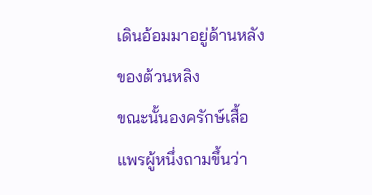เดินอ้อมมาอยู่ด้านหลังของต้วนหลิง
ขณะนั้นองครักษ์เสื้อแพรผู้หนึ่งถามขึ้นว่า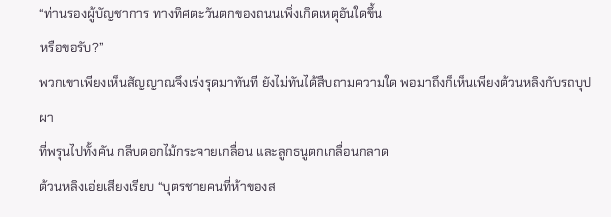“ท่านรองผู้บัญชาการ ทางทิศตะวันตกของถนนเพิ่งเกิดเหตุอันใดขึ้น
หรือขอรับ?”
พวกเขาเพียงเห็นสัญญาณจึงเร่งรุดมาทันที ยังไม่ทันได้สืบถามความใด พอมาถึงก็เห็นเพียงต้วนหลิงกับรถบุปผา
ที่พรุนไปทั้งคัน กลีบดอกไม้กระจายเกลื่อน และลูกธนูตกเกลื่อนกลาด
ต้วนหลิงเอ่ยเสียงเรียบ “บุตรชายคนที่ห้าของส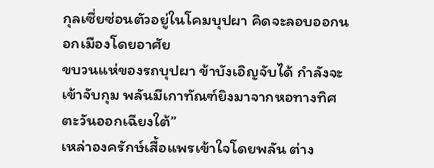กุลเซี่ยซ่อนตัวอยู่ในโคมบุปผา คิดจะลอบออกนอกเมืองโดยอาศัย
ขบวนแห่ของรถบุปผา ข้าบังเอิญจับได้ กำลังจะเข้าจับกุม พลันมีเกาทัณฑ์ยิงมาจากหอทางทิศตะวันออกเฉียงใต้”
เหล่าองครักษ์เสื้อแพรเข้าใจโดยพลัน ต่าง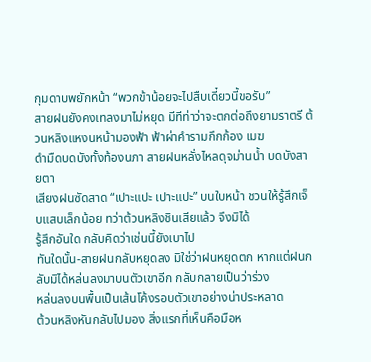กุมดาบพยักหน้า “พวกข้าน้อยจะไปสืบเดี๋ยวนี้ขอรับ”
สายฝนยังคงเทลงมาไม่หยุด มีทีท่าว่าจะตกต่อถึงยามราตรี ต้วนหลิงแหงนหน้ามองฟ้า ฟ้าผ่าคำรามกึกก้อง เมฆ
ดำมืดบดบังทั้งท้องนภา สายฝนหลั่งไหลดุจม่านน้ำ บดบังสายตา
เสียงฝนซัดสาด “เปาะแปะ เปาะแปะ” บนใบหน้า ชวนให้รู้สึกเจ็บแสบเล็กน้อย ทว่าต้วนหลิงชินเสียแล้ว จึงมิได้
รู้สึกอันใด กลับคิดว่าเช่นนี้ยังเบาไป
ทันใดนั้น-สายฝนกลับหยุดลง มิใช่ว่าฝนหยุดตก หากแต่ฝนกลับมิได้หล่นลงมาบนตัวเขาอีก กลับกลายเป็นว่าร่วง
หล่นลงบนพื้นเป็นเส้นโค้งรอบตัวเขาอย่างน่าประหลาด
ต้วนหลิงหันกลับไปมอง สิ่งแรกที่เห็นคือมือห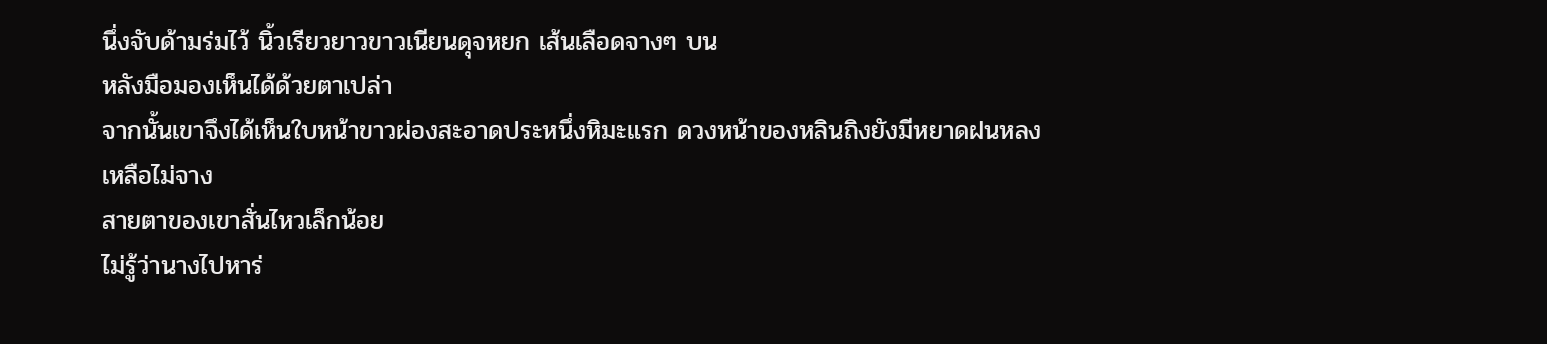นึ่งจับด้ามร่มไว้ นิ้วเรียวยาวขาวเนียนดุจหยก เส้นเลือดจางๆ บน
หลังมือมองเห็นได้ด้วยตาเปล่า
จากนั้นเขาจึงได้เห็นใบหน้าขาวผ่องสะอาดประหนึ่งหิมะแรก ดวงหน้าของหลินถิงยังมีหยาดฝนหลงเหลือไม่จาง
สายตาของเขาสั่นไหวเล็กน้อย
ไม่รู้ว่านางไปหาร่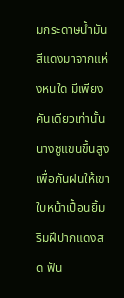มกระดาษน้ำมันสีแดงมาจากแห่งหนใด มีเพียงคันเดียวเท่านั้น นางชูแขนขึ้นสูงเพื่อกันฝนให้เขา
ใบหน้าเปื้อนยิ้ม ริมฝีปากแดงสด ฟัน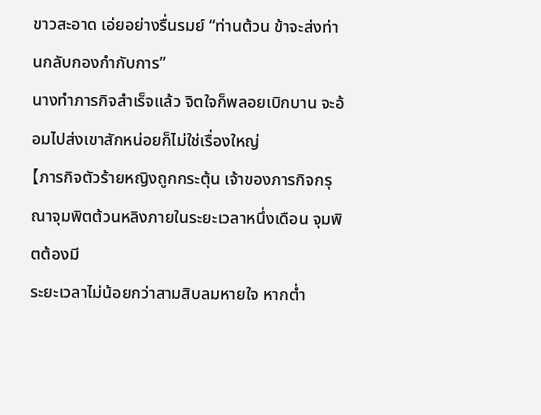ขาวสะอาด เอ่ยอย่างรื่นรมย์ “ท่านต้วน ข้าจะส่งท่านกลับกองกำกับการ”
นางทำภารกิจสำเร็จแล้ว จิตใจก็พลอยเบิกบาน จะอ้อมไปส่งเขาสักหน่อยก็ไม่ใช่เรื่องใหญ่
【ภารกิจตัวร้ายหญิงถูกกระตุ้น เจ้าของภารกิจกรุณาจุมพิตต้วนหลิงภายในระยะเวลาหนึ่งเดือน จุมพิตต้องมี
ระยะเวลาไม่น้อยกว่าสามสิบลมหายใจ หากต่ำ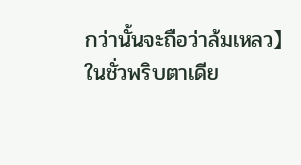กว่านั้นจะถือว่าล้มเหลว】
ในชั่วพริบตาเดีย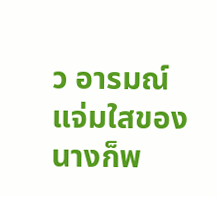ว อารมณ์แจ่มใสของนางก็พ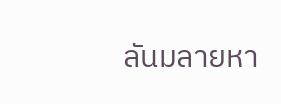ลันมลายหา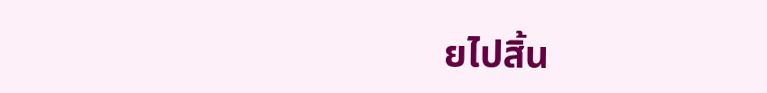ยไปสิ้น